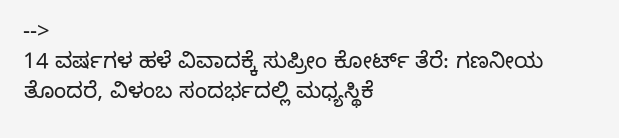-->
14 ವರ್ಷಗಳ ಹಳೆ ವಿವಾದಕ್ಕೆ ಸುಪ್ರೀಂ ಕೋರ್ಟ್ ತೆರೆ: ಗಣನೀಯ ತೊಂದರೆ, ವಿಳಂಬ ಸಂದರ್ಭದಲ್ಲಿ ಮಧ್ಯಸ್ಥಿಕೆ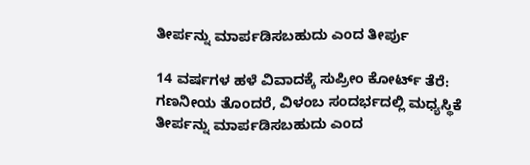ತೀರ್ಪನ್ನು ಮಾರ್ಪಡಿಸಬಹುದು ಎಂದ ತೀರ್ಪು

14 ವರ್ಷಗಳ ಹಳೆ ವಿವಾದಕ್ಕೆ ಸುಪ್ರೀಂ ಕೋರ್ಟ್ ತೆರೆ: ಗಣನೀಯ ತೊಂದರೆ, ವಿಳಂಬ ಸಂದರ್ಭದಲ್ಲಿ ಮಧ್ಯಸ್ಥಿಕೆ ತೀರ್ಪನ್ನು ಮಾರ್ಪಡಿಸಬಹುದು ಎಂದ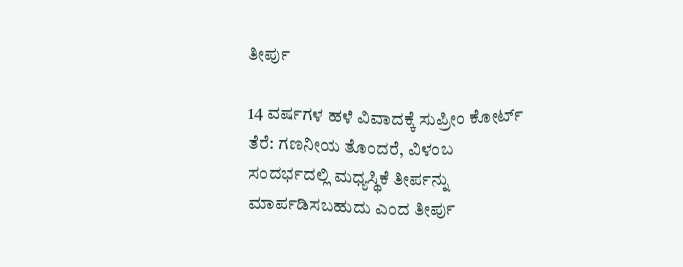ತೀರ್ಪು

14 ವರ್ಷಗಳ ಹಳೆ ವಿವಾದಕ್ಕೆ ಸುಪ್ರೀಂ ಕೋರ್ಟ್ ತೆರೆ: ಗಣನೀಯ ತೊಂದರೆ, ವಿಳಂಬ ಸಂದರ್ಭದಲ್ಲಿ ಮಧ್ಯಸ್ಥಿಕೆ ತೀರ್ಪನ್ನು ಮಾರ್ಪಡಿಸಬಹುದು ಎಂದ ತೀರ್ಪು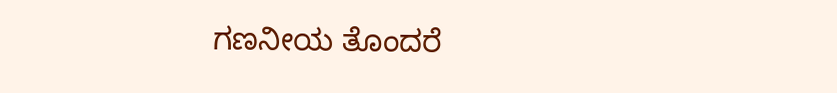ಗಣನೀಯ ತೊಂದರೆ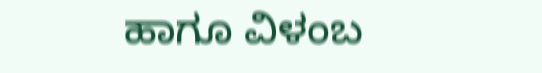ಹಾಗೂ ವಿಳಂಬ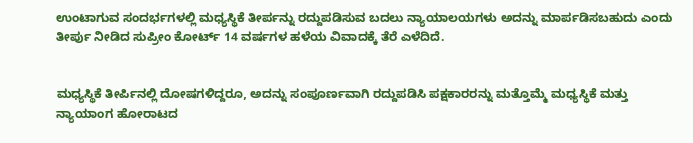ಉಂಟಾಗುವ ಸಂದರ್ಭಗಳಲ್ಲಿ ಮಧ್ಯಸ್ಥಿಕೆ ತೀರ್ಪನ್ನು ರದ್ದುಪಡಿಸುವ ಬದಲು ನ್ಯಾಯಾಲಯಗಳು ಅದನ್ನು ಮಾರ್ಪಡಿಸಬಹುದು ಎಂದು ತೀರ್ಪು ನೀಡಿದ ಸುಪ್ರೀಂ ಕೋರ್ಟ್‌ 14 ವರ್ಷಗಳ ಹಳೆಯ ವಿವಾದಕ್ಕೆ ತೆರೆ ಎಳೆದಿದೆ.


ಮಧ್ಯಸ್ಥಿಕೆ ತೀರ್ಪಿನಲ್ಲಿ ದೋಷಗಳಿದ್ದರೂ, ಅದನ್ನು ಸಂಪೂರ್ಣವಾಗಿ ರದ್ದುಪಡಿಸಿ ಪಕ್ಷಕಾರರನ್ನು ಮತ್ತೊಮ್ಮೆ ಮಧ್ಯಸ್ಥಿಕೆ ಮತ್ತು ನ್ಯಾಯಾಂಗ ಹೋರಾಟದ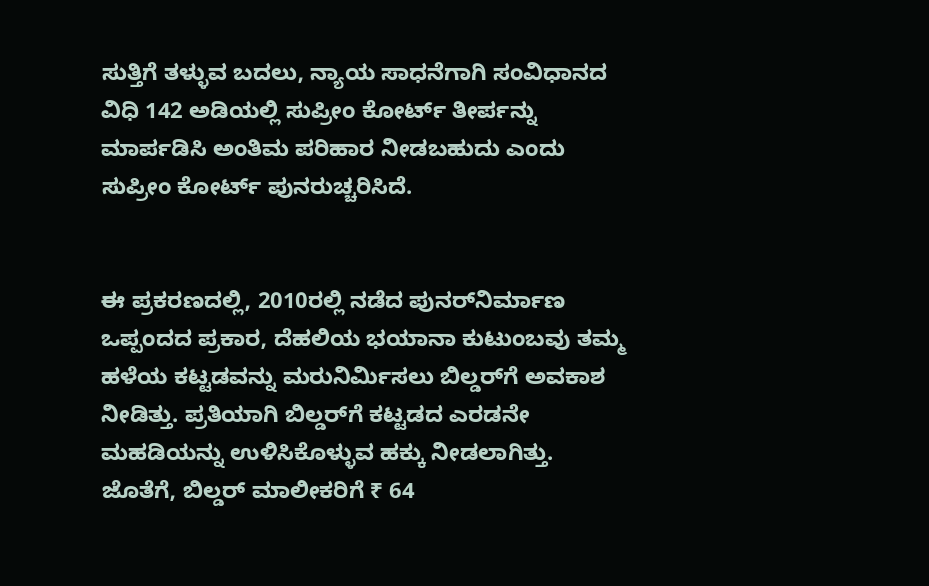ಸುತ್ತಿಗೆ ತಳ್ಳುವ ಬದಲು, ನ್ಯಾಯ ಸಾಧನೆಗಾಗಿ ಸಂವಿಧಾನದ ವಿಧಿ 142 ಅಡಿಯಲ್ಲಿ ಸುಪ್ರೀಂ ಕೋರ್ಟ್ ತೀರ್ಪನ್ನು ಮಾರ್ಪಡಿಸಿ ಅಂತಿಮ ಪರಿಹಾರ ನೀಡಬಹುದು ಎಂದು ಸುಪ್ರೀಂ ಕೋರ್ಟ್ ಪುನರುಚ್ಚರಿಸಿದೆ.


ಈ ಪ್ರಕರಣದಲ್ಲಿ, 2010ರಲ್ಲಿ ನಡೆದ ಪುನರ್‌ನಿರ್ಮಾಣ ಒಪ್ಪಂದದ ಪ್ರಕಾರ, ದೆಹಲಿಯ ಭಯಾನಾ ಕುಟುಂಬವು ತಮ್ಮ ಹಳೆಯ ಕಟ್ಟಡವನ್ನು ಮರುನಿರ್ಮಿಸಲು ಬಿಲ್ಡರ್‌ಗೆ ಅವಕಾಶ ನೀಡಿತ್ತು. ಪ್ರತಿಯಾಗಿ ಬಿಲ್ಡರ್‌ಗೆ ಕಟ್ಟಡದ ಎರಡನೇ ಮಹಡಿಯನ್ನು ಉಳಿಸಿಕೊಳ್ಳುವ ಹಕ್ಕು ನೀಡಲಾಗಿತ್ತು. ಜೊತೆಗೆ, ಬಿಲ್ಡರ್ ಮಾಲೀಕರಿಗೆ ₹ 64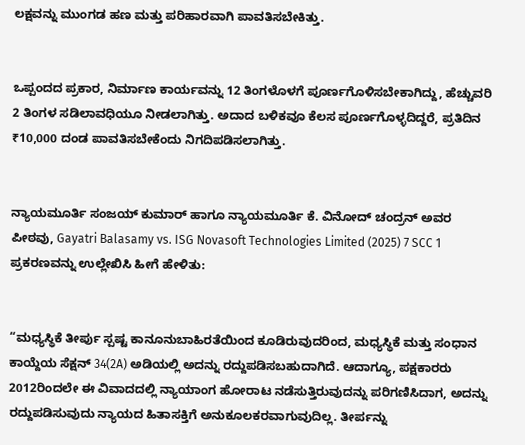ಲಕ್ಷವನ್ನು ಮುಂಗಡ ಹಣ ಮತ್ತು ಪರಿಹಾರವಾಗಿ ಪಾವತಿಸಬೇಕಿತ್ತು.


ಒಪ್ಪಂದದ ಪ್ರಕಾರ, ನಿರ್ಮಾಣ ಕಾರ್ಯವನ್ನು 12 ತಿಂಗಳೊಳಗೆ ಪೂರ್ಣಗೊಳಿಸಬೇಕಾಗಿದ್ದು, ಹೆಚ್ಚುವರಿ 2 ತಿಂಗಳ ಸಡಿಲಾವಧಿಯೂ ನೀಡಲಾಗಿತ್ತು. ಅದಾದ ಬಳಿಕವೂ ಕೆಲಸ ಪೂರ್ಣಗೊಳ್ಳದಿದ್ದರೆ, ಪ್ರತಿದಿನ ₹10,000 ದಂಡ ಪಾವತಿಸಬೇಕೆಂದು ನಿಗದಿಪಡಿಸಲಾಗಿತ್ತು.


ನ್ಯಾಯಮೂರ್ತಿ ಸಂಜಯ್ ಕುಮಾರ್ ಹಾಗೂ ನ್ಯಾಯಮೂರ್ತಿ ಕೆ. ವಿನೋದ್ ಚಂದ್ರನ್ ಅವರ ಪೀಠವು, Gayatri Balasamy vs. ISG Novasoft Technologies Limited (2025) 7 SCC 1 ಪ್ರಕರಣವನ್ನು ಉಲ್ಲೇಖಿಸಿ ಹೀಗೆ ಹೇಳಿತು:


“ಮಧ್ಯಸ್ಥಿಕೆ ತೀರ್ಪು ಸ್ಪಷ್ಟ ಕಾನೂನುಬಾಹಿರತೆಯಿಂದ ಕೂಡಿರುವುದರಿಂದ, ಮಧ್ಯಸ್ಥಿಕೆ ಮತ್ತು ಸಂಧಾನ ಕಾಯ್ದೆಯ ಸೆಕ್ಷನ್ 34(2A) ಅಡಿಯಲ್ಲಿ ಅದನ್ನು ರದ್ದುಪಡಿಸಬಹುದಾಗಿದೆ. ಆದಾಗ್ಯೂ, ಪಕ್ಷಕಾರರು 2012ರಿಂದಲೇ ಈ ವಿವಾದದಲ್ಲಿ ನ್ಯಾಯಾಂಗ ಹೋರಾಟ ನಡೆಸುತ್ತಿರುವುದನ್ನು ಪರಿಗಣಿಸಿದಾಗ, ಅದನ್ನು ರದ್ದುಪಡಿಸುವುದು ನ್ಯಾಯದ ಹಿತಾಸಕ್ತಿಗೆ ಅನುಕೂಲಕರವಾಗುವುದಿಲ್ಲ. ತೀರ್ಪನ್ನು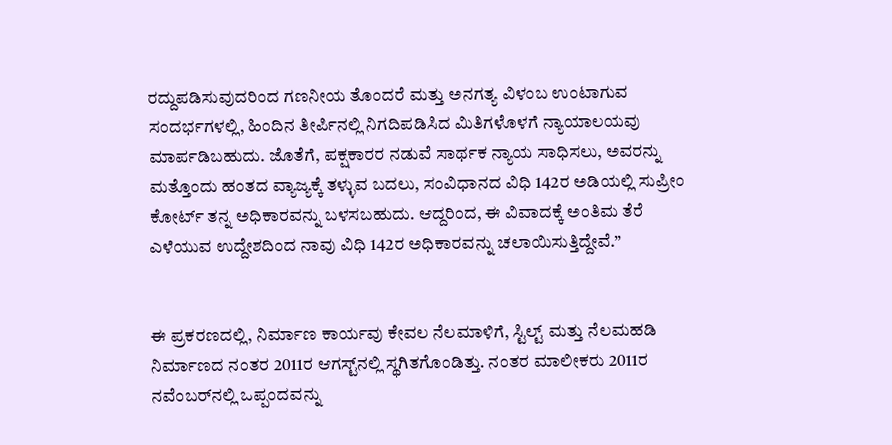ರದ್ದುಪಡಿಸುವುದರಿಂದ ಗಣನೀಯ ತೊಂದರೆ ಮತ್ತು ಅನಗತ್ಯ ವಿಳಂಬ ಉಂಟಾಗುವ ಸಂದರ್ಭಗಳಲ್ಲಿ, ಹಿಂದಿನ ತೀರ್ಪಿನಲ್ಲಿ ನಿಗದಿಪಡಿಸಿದ ಮಿತಿಗಳೊಳಗೆ ನ್ಯಾಯಾಲಯವು ಮಾರ್ಪಡಿಬಹುದು. ಜೊತೆಗೆ, ಪಕ್ಷಕಾರರ ನಡುವೆ ಸಾರ್ಥಕ ನ್ಯಾಯ ಸಾಧಿಸಲು, ಅವರನ್ನು ಮತ್ತೊಂದು ಹಂತದ ವ್ಯಾಜ್ಯಕ್ಕೆ ತಳ್ಳುವ ಬದಲು, ಸಂವಿಧಾನದ ವಿಧಿ 142ರ ಅಡಿಯಲ್ಲಿ ಸುಪ್ರೀಂ ಕೋರ್ಟ್ ತನ್ನ ಅಧಿಕಾರವನ್ನು ಬಳಸಬಹುದು. ಆದ್ದರಿಂದ, ಈ ವಿವಾದಕ್ಕೆ ಅಂತಿಮ ತೆರೆ ಎಳೆಯುವ ಉದ್ದೇಶದಿಂದ ನಾವು ವಿಧಿ 142ರ ಅಧಿಕಾರವನ್ನು ಚಲಾಯಿಸುತ್ತಿದ್ದೇವೆ.”


ಈ ಪ್ರಕರಣದಲ್ಲಿ, ನಿರ್ಮಾಣ ಕಾರ್ಯವು ಕೇವಲ ನೆಲಮಾಳಿಗೆ, ಸ್ಟಿಲ್ಟ್ ಮತ್ತು ನೆಲಮಹಡಿ ನಿರ್ಮಾಣದ ನಂತರ 2011ರ ಆಗಸ್ಟ್‌ನಲ್ಲಿ ಸ್ಥಗಿತಗೊಂಡಿತ್ತು. ನಂತರ ಮಾಲೀಕರು 2011ರ ನವೆಂಬರ್‌ನಲ್ಲಿ ಒಪ್ಪಂದವನ್ನು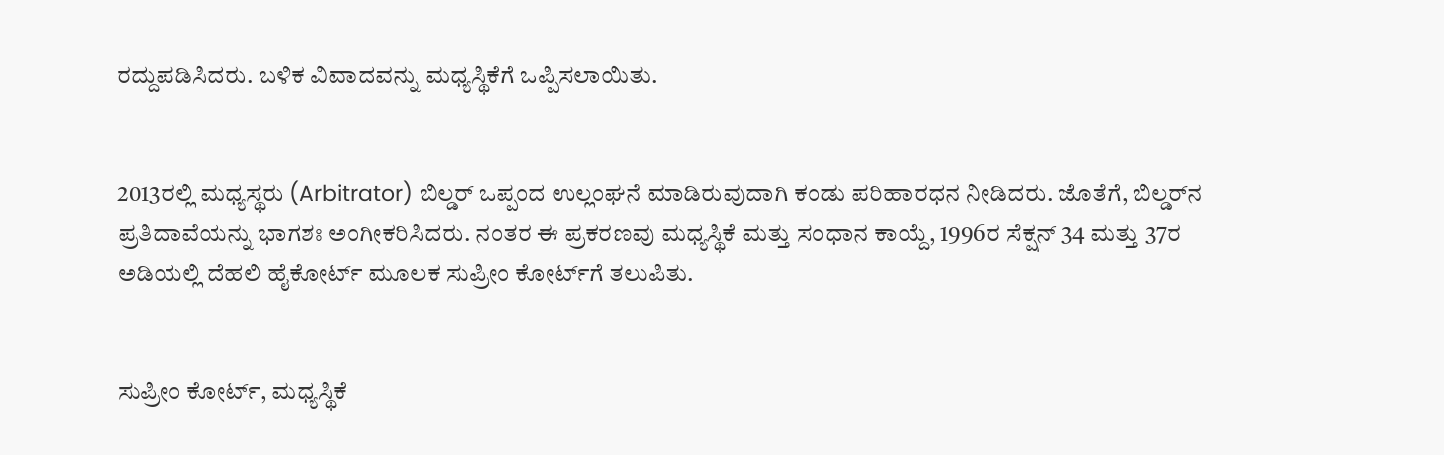ರದ್ದುಪಡಿಸಿದರು. ಬಳಿಕ ವಿವಾದವನ್ನು ಮಧ್ಯಸ್ಥಿಕೆಗೆ ಒಪ್ಪಿಸಲಾಯಿತು.


2013ರಲ್ಲಿ ಮಧ್ಯಸ್ಥರು (Arbitrator) ಬಿಲ್ಡರ್ ಒಪ್ಪಂದ ಉಲ್ಲಂಘನೆ ಮಾಡಿರುವುದಾಗಿ ಕಂಡು ಪರಿಹಾರಧನ ನೀಡಿದರು. ಜೊತೆಗೆ, ಬಿಲ್ಡರ್‌ನ ಪ್ರತಿದಾವೆಯನ್ನು ಭಾಗಶಃ ಅಂಗೀಕರಿಸಿದರು. ನಂತರ ಈ ಪ್ರಕರಣವು ಮಧ್ಯಸ್ಥಿಕೆ ಮತ್ತು ಸಂಧಾನ ಕಾಯ್ದೆ, 1996ರ ಸೆಕ್ಷನ್ 34 ಮತ್ತು 37ರ ಅಡಿಯಲ್ಲಿ ದೆಹಲಿ ಹೈಕೋರ್ಟ್ ಮೂಲಕ ಸುಪ್ರೀಂ ಕೋರ್ಟ್‌ಗೆ ತಲುಪಿತು.


ಸುಪ್ರೀಂ ಕೋರ್ಟ್, ಮಧ್ಯಸ್ಥಿಕೆ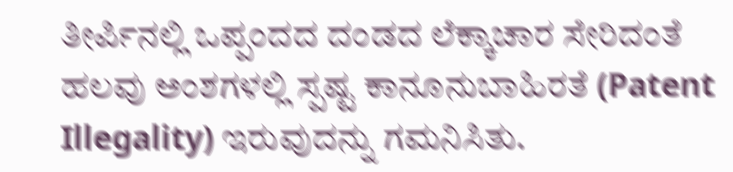ತೀರ್ಪಿನಲ್ಲಿ ಒಪ್ಪಂದದ ದಂಡದ ಲೆಕ್ಕಾಚಾರ ಸೇರಿದಂತೆ ಹಲವು ಅಂಶಗಳಲ್ಲಿ ಸ್ಪಷ್ಟ ಕಾನೂನುಬಾಹಿರತೆ (Patent Illegality) ಇರುವುದನ್ನು ಗಮನಿಸಿತು.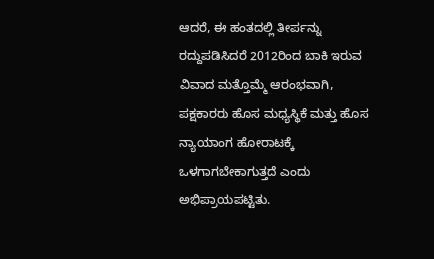ಆದರೆ, ಈ ಹಂತದಲ್ಲಿ ತೀರ್ಪನ್ನು ರದ್ದುಪಡಿಸಿದರೆ 2012ರಿಂದ ಬಾಕಿ ಇರುವ ವಿವಾದ ಮತ್ತೊಮ್ಮೆ ಆರಂಭವಾಗಿ, ಪಕ್ಷಕಾರರು ಹೊಸ ಮಧ್ಯಸ್ಥಿಕೆ ಮತ್ತು ಹೊಸ ನ್ಯಾಯಾಂಗ ಹೋರಾಟಕ್ಕೆ ಒಳಗಾಗಬೇಕಾಗುತ್ತದೆ ಎಂದು ಅಭಿಪ್ರಾಯಪಟ್ಟಿತು.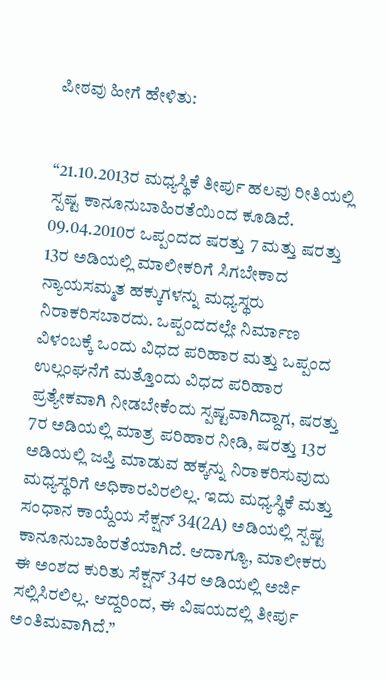ಪೀಠವು ಹೀಗೆ ಹೇಳಿತು:


“21.10.2013ರ ಮಧ್ಯಸ್ಥಿಕೆ ತೀರ್ಪು ಹಲವು ರೀತಿಯಲ್ಲಿ ಸ್ಪಷ್ಟ ಕಾನೂನುಬಾಹಿರತೆಯಿಂದ ಕೂಡಿದೆ. 09.04.2010ರ ಒಪ್ಪಂದದ ಷರತ್ತು 7 ಮತ್ತು ಷರತ್ತು 13ರ ಅಡಿಯಲ್ಲಿ ಮಾಲೀಕರಿಗೆ ಸಿಗಬೇಕಾದ ನ್ಯಾಯಸಮ್ಮತ ಹಕ್ಕುಗಳನ್ನು ಮಧ್ಯಸ್ಥರು ನಿರಾಕರಿಸಬಾರದು. ಒಪ್ಪಂದದಲ್ಲೇ ನಿರ್ಮಾಣ ವಿಳಂಬಕ್ಕೆ ಒಂದು ವಿಧದ ಪರಿಹಾರ ಮತ್ತು ಒಪ್ಪಂದ ಉಲ್ಲಂಘನೆಗೆ ಮತ್ತೊಂದು ವಿಧದ ಪರಿಹಾರ ಪ್ರತ್ಯೇಕವಾಗಿ ನೀಡಬೇಕೆಂದು ಸ್ಪಷ್ಟವಾಗಿದ್ದಾಗ, ಷರತ್ತು 7ರ ಅಡಿಯಲ್ಲಿ ಮಾತ್ರ ಪರಿಹಾರ ನೀಡಿ, ಷರತ್ತು 13ರ ಅಡಿಯಲ್ಲಿ ಜಪ್ತಿ ಮಾಡುವ ಹಕ್ಕನ್ನು ನಿರಾಕರಿಸುವುದು ಮಧ್ಯಸ್ಥರಿಗೆ ಅಧಿಕಾರವಿರಲಿಲ್ಲ. ಇದು ಮಧ್ಯಸ್ಥಿಕೆ ಮತ್ತು ಸಂಧಾನ ಕಾಯ್ದೆಯ ಸೆಕ್ಷನ್ 34(2A) ಅಡಿಯಲ್ಲಿ ಸ್ಪಷ್ಟ ಕಾನೂನುಬಾಹಿರತೆಯಾಗಿದೆ. ಆದಾಗ್ಯೂ, ಮಾಲೀಕರು ಈ ಅಂಶದ ಕುರಿತು ಸೆಕ್ಷನ್ 34ರ ಅಡಿಯಲ್ಲಿ ಅರ್ಜಿ ಸಲ್ಲಿಸಿರಲಿಲ್ಲ. ಆದ್ದರಿಂದ, ಈ ವಿಷಯದಲ್ಲಿ ತೀರ್ಪು ಅಂತಿಮವಾಗಿದೆ.”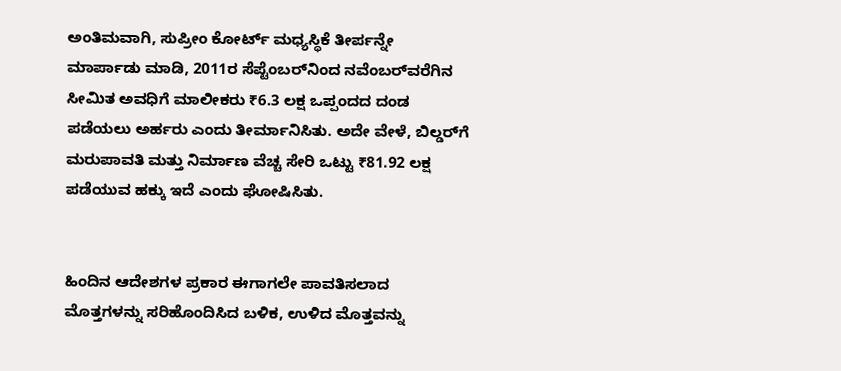ಅಂತಿಮವಾಗಿ, ಸುಪ್ರೀಂ ಕೋರ್ಟ್ ಮಧ್ಯಸ್ಥಿಕೆ ತೀರ್ಪನ್ನೇ ಮಾರ್ಪಾಡು ಮಾಡಿ, 2011ರ ಸೆಪ್ಟೆಂಬರ್‌ನಿಂದ ನವೆಂಬರ್‌ವರೆಗಿನ ಸೀಮಿತ ಅವಧಿಗೆ ಮಾಲೀಕರು ₹6.3 ಲಕ್ಷ ಒಪ್ಪಂದದ ದಂಡ ಪಡೆಯಲು ಅರ್ಹರು ಎಂದು ತೀರ್ಮಾನಿಸಿತು. ಅದೇ ವೇಳೆ, ಬಿಲ್ಡರ್‌ಗೆ ಮರುಪಾವತಿ ಮತ್ತು ನಿರ್ಮಾಣ ವೆಚ್ಚ ಸೇರಿ ಒಟ್ಟು ₹81.92 ಲಕ್ಷ ಪಡೆಯುವ ಹಕ್ಕು ಇದೆ ಎಂದು ಘೋಷಿಸಿತು.


ಹಿಂದಿನ ಆದೇಶಗಳ ಪ್ರಕಾರ ಈಗಾಗಲೇ ಪಾವತಿಸಲಾದ ಮೊತ್ತಗಳನ್ನು ಸರಿಹೊಂದಿಸಿದ ಬಳಿಕ, ಉಳಿದ ಮೊತ್ತವನ್ನು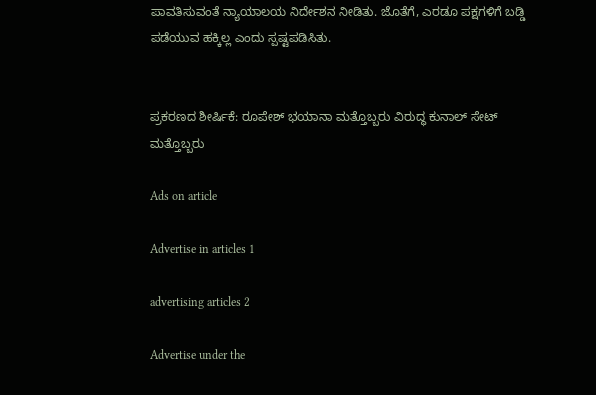ಪಾವತಿಸುವಂತೆ ನ್ಯಾಯಾಲಯ ನಿರ್ದೇಶನ ನೀಡಿತು. ಜೊತೆಗೆ, ಎರಡೂ ಪಕ್ಷಗಳಿಗೆ ಬಡ್ಡಿ ಪಡೆಯುವ ಹಕ್ಕಿಲ್ಲ ಎಂದು ಸ್ಪಷ್ಟಪಡಿಸಿತು.


ಪ್ರಕರಣದ ಶೀರ್ಷಿಕೆ: ರೂಪೇಶ್ ಭಯಾನಾ ಮತ್ತೊಬ್ಬರು ವಿರುದ್ಧ ಕುನಾಲ್ ಸೇಟ್ ಮತ್ತೊಬ್ಬರು

Ads on article

Advertise in articles 1

advertising articles 2

Advertise under the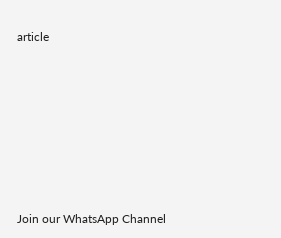article







Join our WhatsApp Channel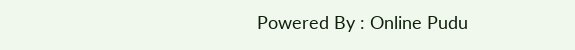Powered By : Online Pudu